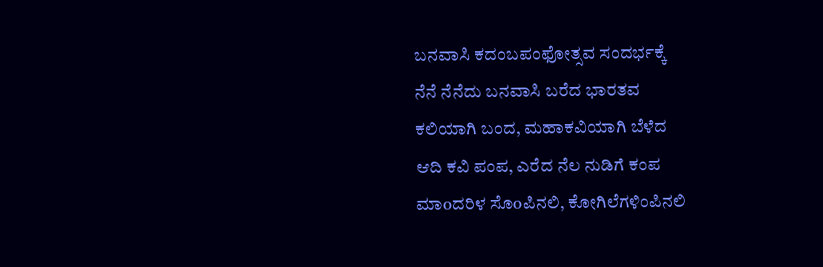ಬನವಾಸಿ ಕದಂಬಪಂಫೋತ್ಸವ ಸಂದರ್ಭಕ್ಕೆ
ನೆನೆ ನೆನೆದು ಬನವಾಸಿ ಬರೆದ ಭಾರತವ
ಕಲಿಯಾಗಿ ಬಂದ, ಮಹಾಕವಿಯಾಗಿ ಬೆಳೆದ
ಆದಿ ಕವಿ ಪಂಪ, ಎರೆದ ನೆಲ ನುಡಿಗೆ ಕಂಪ
ಮಾoದರಿಳ ಸೊoಪಿನಲಿ, ಕೋಗಿಲೆಗಳಿಂಪಿನಲಿ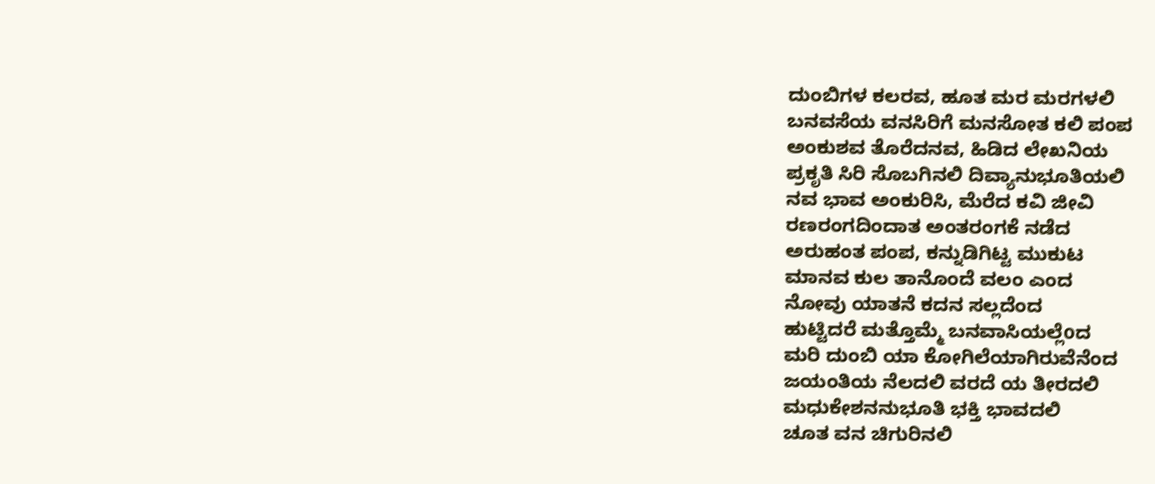ದುಂಬಿಗಳ ಕಲರವ, ಹೂತ ಮರ ಮರಗಳಲಿ
ಬನವಸೆಯ ವನಸಿರಿಗೆ ಮನಸೋತ ಕಲಿ ಪಂಪ
ಅಂಕುಶವ ತೊರೆದನವ, ಹಿಡಿದ ಲೇಖನಿಯ
ಪ್ರಕೃತಿ ಸಿರಿ ಸೊಬಗಿನಲಿ ದಿವ್ಯಾನುಭೂತಿಯಲಿ
ನವ ಭಾವ ಅಂಕುರಿಸಿ, ಮೆರೆದ ಕವಿ ಜೀವಿ
ರಣರಂಗದಿಂದಾತ ಅಂತರಂಗಕೆ ನಡೆದ
ಅರುಹಂತ ಪಂಪ, ಕನ್ನುಡಿಗಿಟ್ಟ ಮುಕುಟ
ಮಾನವ ಕುಲ ತಾನೊಂದೆ ವಲಂ ಎಂದ
ನೋವು ಯಾತನೆ ಕದನ ಸಲ್ಲದೆಂದ
ಹುಟ್ಟಿದರೆ ಮತ್ತೊಮ್ಮೆ ಬನವಾಸಿಯಲ್ಲೆoದ
ಮರಿ ದುಂಬಿ ಯಾ ಕೋಗಿಲೆಯಾಗಿರುವೆನೆಂದ
ಜಯಂತಿಯ ನೆಲದಲಿ ವರದೆ ಯ ತೀರದಲಿ
ಮಧುಕೇಶನನುಭೂತಿ ಭಕ್ತಿ ಭಾವದಲಿ
ಚೂತ ವನ ಚಿಗುರಿನಲಿ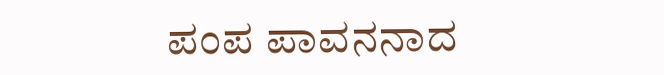ಪಂಪ ಪಾವನನಾದ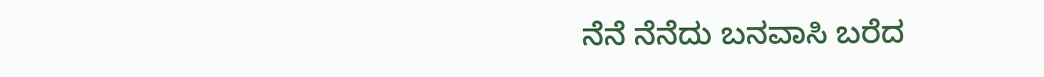ನೆನೆ ನೆನೆದು ಬನವಾಸಿ ಬರೆದ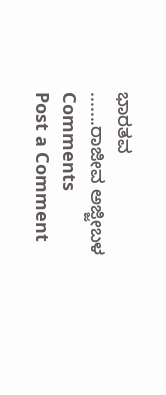ಭಾರತವ
.......ರಾಜೀವ ಅಜ್ಜೀಬಳ
Comments
Post a Comment